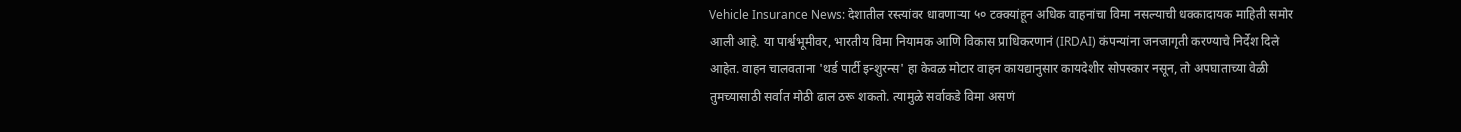Vehicle Insurance News: देशातील रस्त्यांवर धावणाऱ्या ५० टक्क्यांहून अधिक वाहनांचा विमा नसल्याची धक्कादायक माहिती समोर आली आहे. या पार्श्वभूमीवर, भारतीय विमा नियामक आणि विकास प्राधिकरणानं (IRDAI) कंपन्यांना जनजागृती करण्याचे निर्देश दिले आहेत. वाहन चालवताना 'थर्ड पार्टी इन्शुरन्स' हा केवळ मोटार वाहन कायद्यानुसार कायदेशीर सोपस्कार नसून, तो अपघाताच्या वेळी तुमच्यासाठी सर्वात मोठी ढाल ठरू शकतो. त्यामुळे सर्वाकडे विमा असणं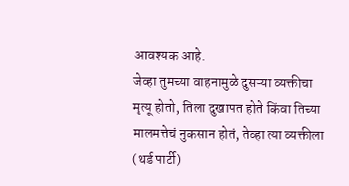आवश्यक आहे.
जेव्हा तुमच्या वाहनामुळे दुसऱ्या व्यक्तीचा मृत्यू होतो, तिला दुखापत होते किंवा तिच्या मालमत्तेचं नुकसान होतं, तेव्हा त्या व्यक्तीला (थर्ड पार्टी)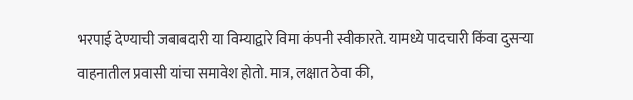भरपाई देण्याची जबाबदारी या विम्याद्वारे विमा कंपनी स्वीकारते. यामध्ये पादचारी किंवा दुसऱ्या वाहनातील प्रवासी यांचा समावेश होतो. मात्र, लक्षात ठेवा की,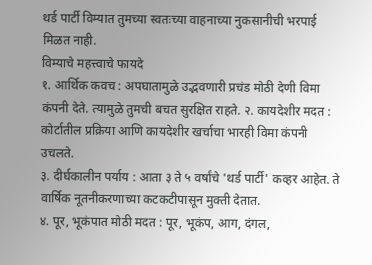थर्ड पार्टी विम्यात तुमच्या स्वतःच्या वाहनाच्या नुकसानीची भरपाई मिळत नाही.
विम्याचे महत्त्वाचे फायदे
१. आर्थिक कवच : अपघातामुळे उद्भवणारी प्रचंड मोठी देणी विमा कंपनी देते. त्यामुळे तुमची बचत सुरक्षित राहते. २. कायदेशीर मदत : कोर्टातील प्रक्रिया आणि कायदेशीर खर्चाचा भारही विमा कंपनी उचलते.
३. दीर्घकालीन पर्याय : आता ३ ते ५ वर्षांचे 'थर्ड पार्टी' कव्हर आहेत. ते वार्षिक नूतनीकरणाच्या कटकटीपासून मुक्ती देतात.
४. पूर, भूकंपात मोठी मदत : पूर, भूकंप, आग, दंगल,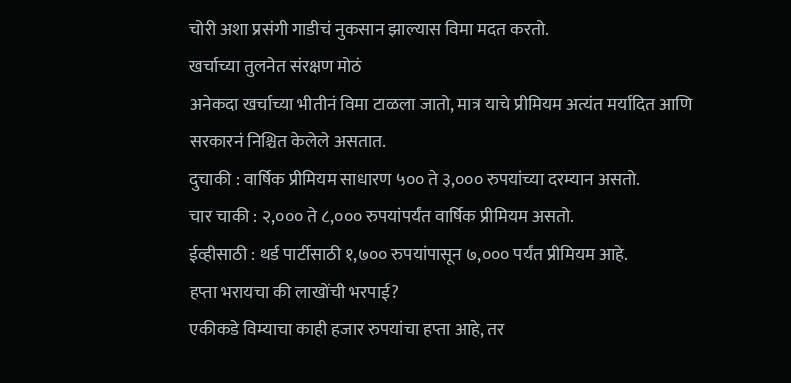चोरी अशा प्रसंगी गाडीचं नुकसान झाल्यास विमा मदत करतो.
खर्चाच्या तुलनेत संरक्षण मोठं
अनेकदा खर्चाच्या भीतीनं विमा टाळला जातो, मात्र याचे प्रीमियम अत्यंत मर्यादित आणि सरकारनं निश्चित केलेले असतात.
दुचाकी : वार्षिक प्रीमियम साधारण ५०० ते ३,००० रुपयांच्या दरम्यान असतो.
चार चाकी : २,००० ते ८,००० रुपयांपर्यंत वार्षिक प्रीमियम असतो.
ईव्हीसाठी : थर्ड पार्टीसाठी १,७०० रुपयांपासून ७,००० पर्यंत प्रीमियम आहे.
हप्ता भरायचा की लाखोंची भरपाई?
एकीकडे विम्याचा काही हजार रुपयांचा हप्ता आहे, तर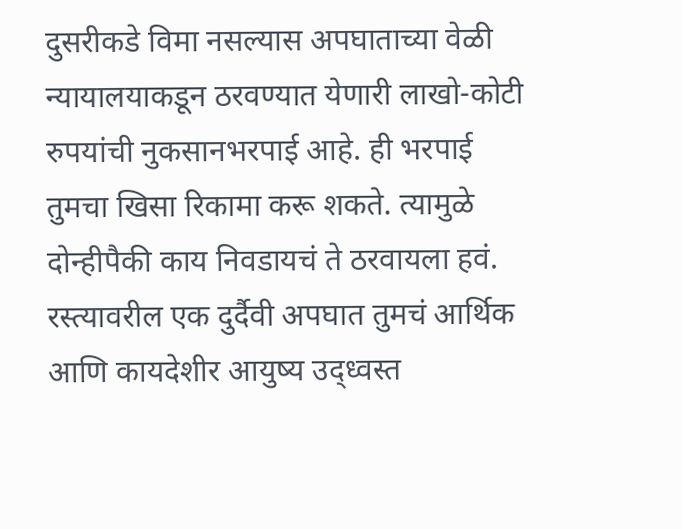दुसरीकडे विमा नसल्यास अपघाताच्या वेळी न्यायालयाकडून ठरवण्यात येणारी लाखो-कोटी रुपयांची नुकसानभरपाई आहे. ही भरपाई तुमचा खिसा रिकामा करू शकते. त्यामुळे दोन्हीपैकी काय निवडायचं ते ठरवायला हवं.
रस्त्यावरील एक दुर्दैवी अपघात तुमचं आर्थिक आणि कायदेशीर आयुष्य उद्ध्वस्त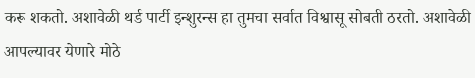करू शकतो. अशावेळी थर्ड पार्टी इन्शुरन्स हा तुमचा सर्वात विश्वासू सोबती ठरतो. अशावेळी आपल्यावर येणारे मोठे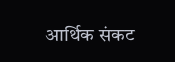आर्थिक संकट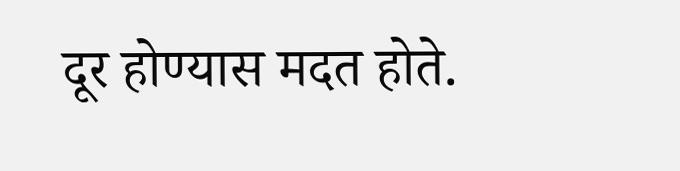दूर होण्यास मदत होते.